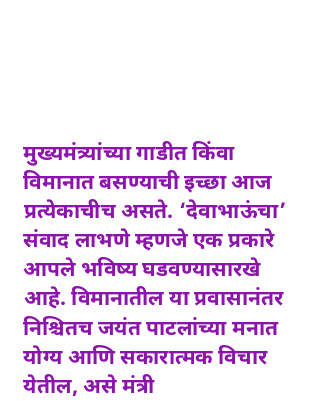मुख्यमंत्र्यांच्या गाडीत किंवा विमानात बसण्याची इच्छा आज प्रत्येकाचीच असते. ‘देवाभाऊंचा’ संवाद लाभणे म्हणजे एक प्रकारे आपले भविष्य घडवण्यासारखे आहे. विमानातील या प्रवासानंतर निश्चितच जयंत पाटलांच्या मनात योग्य आणि सकारात्मक विचार येतील, असे मंत्री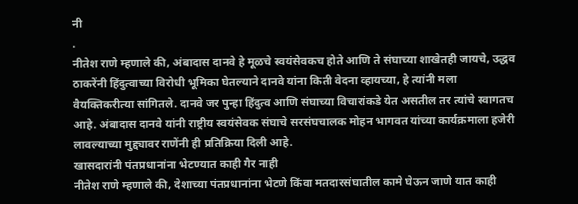नी
.
नीतेश राणे म्हणाले की, अंबादास दानवे हे मूळचे स्वयंसेवकच होते आणि ते संघाच्या शाखेतही जायचे, उद्धव ठाकरेंनी हिंदुत्वाच्या विरोधी भूमिका घेतल्याने दानवे यांना किती वेदना व्हायच्या, हे त्यांनी मला वैयक्तिकरीत्या सांगितले. दानवे जर पुन्हा हिंदुत्व आणि संघाच्या विचारांकडे येत असतील तर त्यांचे स्वागतच आहे. अंबादास दानवे यांनी राष्ट्रीय स्वयंसेवक संघाचे सरसंघचालक मोहन भागवत यांच्या कार्यक्रमाला हजेरी लावल्याच्या मुद्द्यावर राणेंनी ही प्रतिक्रिया दिली आहे.
खासदारांनी पंतप्रधानांना भेटण्यात काही गैर नाही
नीतेश राणे म्हणाले की, देशाच्या पंतप्रधानांना भेटणे किंवा मतदारसंघातील कामे घेऊन जाणे यात काही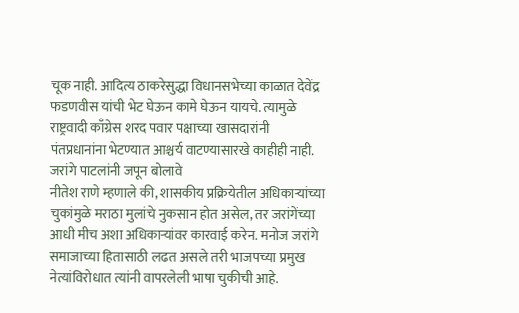चूक नाही. आदित्य ठाकरेसुद्धा विधानसभेच्या काळात देवेंद्र फडणवीस यांची भेट घेऊन कामे घेऊन यायचे. त्यामुळे राष्ट्रवादी काँग्रेस शरद पवार पक्षाच्या खासदारांनी पंतप्रधानांना भेटण्यात आश्चर्य वाटण्यासारखे काहीही नाही.
जरांगे पाटलांनी जपून बोलावे
नीतेश राणे म्हणाले की, शासकीय प्रक्रियेतील अधिकाऱ्यांच्या चुकांमुळे मराठा मुलांचे नुकसान होत असेल, तर जरांगेंच्या आधी मीच अशा अधिकाऱ्यांवर कारवाई करेन. मनोज जरांगे समाजाच्या हितासाठी लढत असले तरी भाजपच्या प्रमुख नेत्यांविरोधात त्यांनी वापरलेली भाषा चुकीची आहे.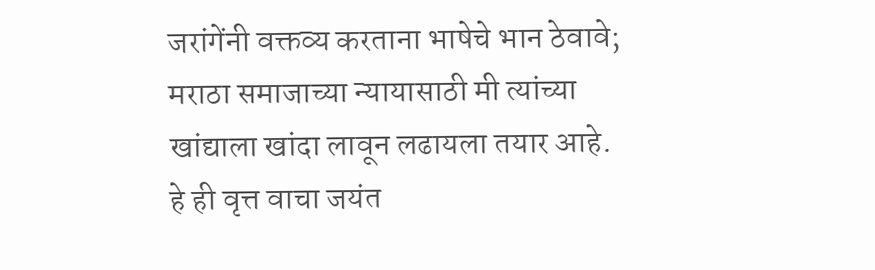जरांगेंनी वक्तव्य करताना भाषेचे भान ठेवावे; मराठा समाजाच्या न्यायासाठी मी त्यांच्या खांद्याला खांदा लावून लढायला तयार आहे.
हे ही वृत्त वाचा जयंत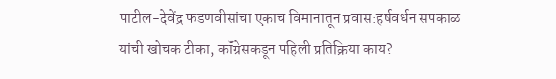पाटील-देवेंद्र फडणवीसांचा एकाच विमानातून प्रवास:हर्षवर्धन सपकाळ यांची खोचक टीका, कॉंग्रेसकडून पहिली प्रतिक्रिया काय?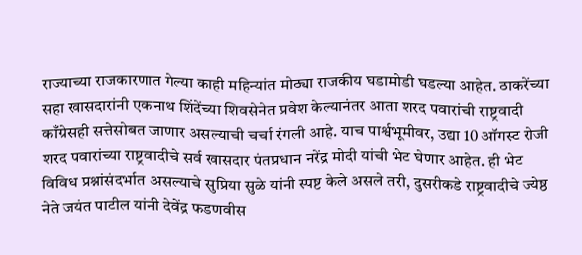राज्याच्या राजकारणात गेल्या काही महिन्यांत मोठ्या राजकीय घडामोडी घडल्या आहेत. ठाकरेंच्या सहा खासदारांनी एकनाथ शिंदेंच्या शिवसेनेत प्रवेश केल्यानंतर आता शरद पवारांची राष्ट्रवादी काँग्रेसही सत्तेसोबत जाणार असल्याची चर्चा रंगली आहे. याच पार्श्वभूमीवर, उद्या 10 ऑगस्ट रोजी शरद पवारांच्या राष्ट्रवादीचे सर्व खासदार पंतप्रधान नरेंद्र मोदी यांची भेट घेणार आहेत. ही भेट विविध प्रश्नांसंदर्भात असल्याचे सुप्रिया सुळे यांनी स्पष्ट केले असले तरी, दुसरीकडे राष्ट्रवादीचे ज्येष्ठ नेते जयंत पाटील यांनी देवेंद्र फडणवीस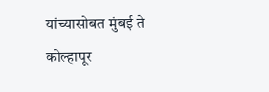यांच्यासोबत मुंबई ते कोल्हापूर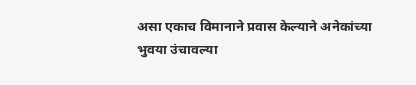असा एकाच विमानाने प्रवास केल्याने अनेकांच्या भुवया उंचावल्या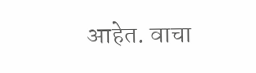आहेत. वाचा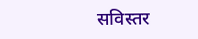सविस्तर